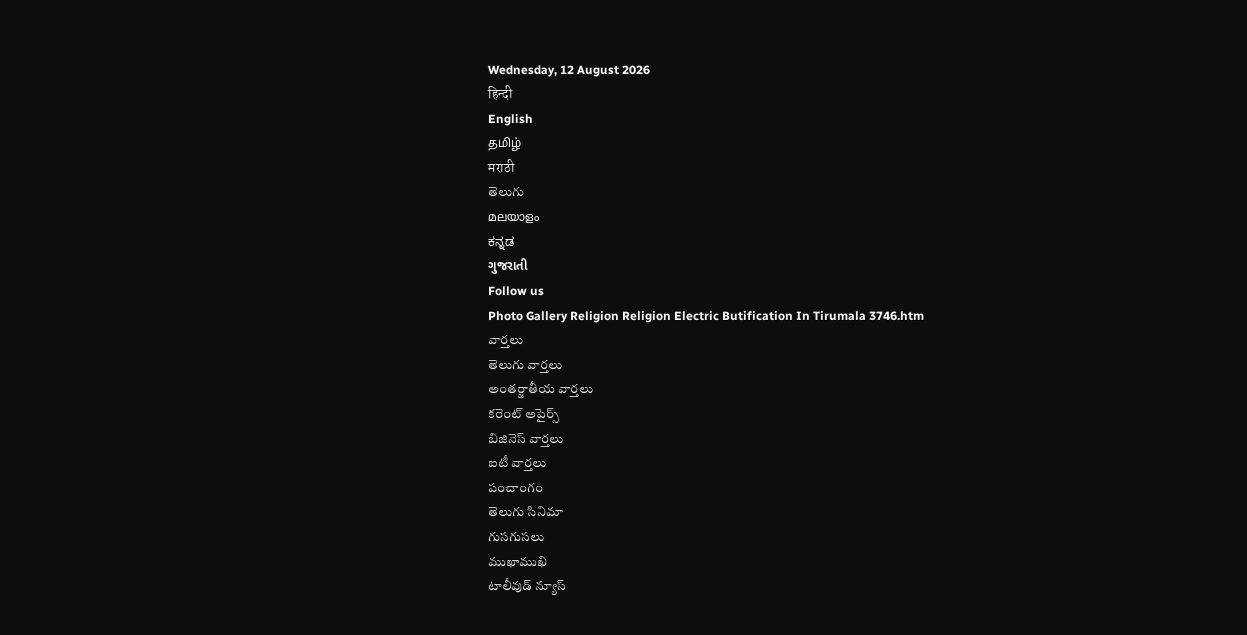Wednesday, 12 August 2026
हिन्दी
English
தமிழ்
मराठी
తెలుగు
മലയാളം
ಕನ್ನಡ
ગુજરાતી
Follow us
Photo Gallery Religion Religion Electric Butification In Tirumala 3746.htm
వార్తలు
తెలుగు వార్తలు
అంతర్జాతీయ వార్తలు
కరెంట్ అపైర్స్
బిజినెస్ వార్తలు
ఐటీ వార్తలు
పంచాంగం
తెలుగు సినిమా
గుసగుసలు
ముఖాముఖి
టాలీవుడ్ న్యూస్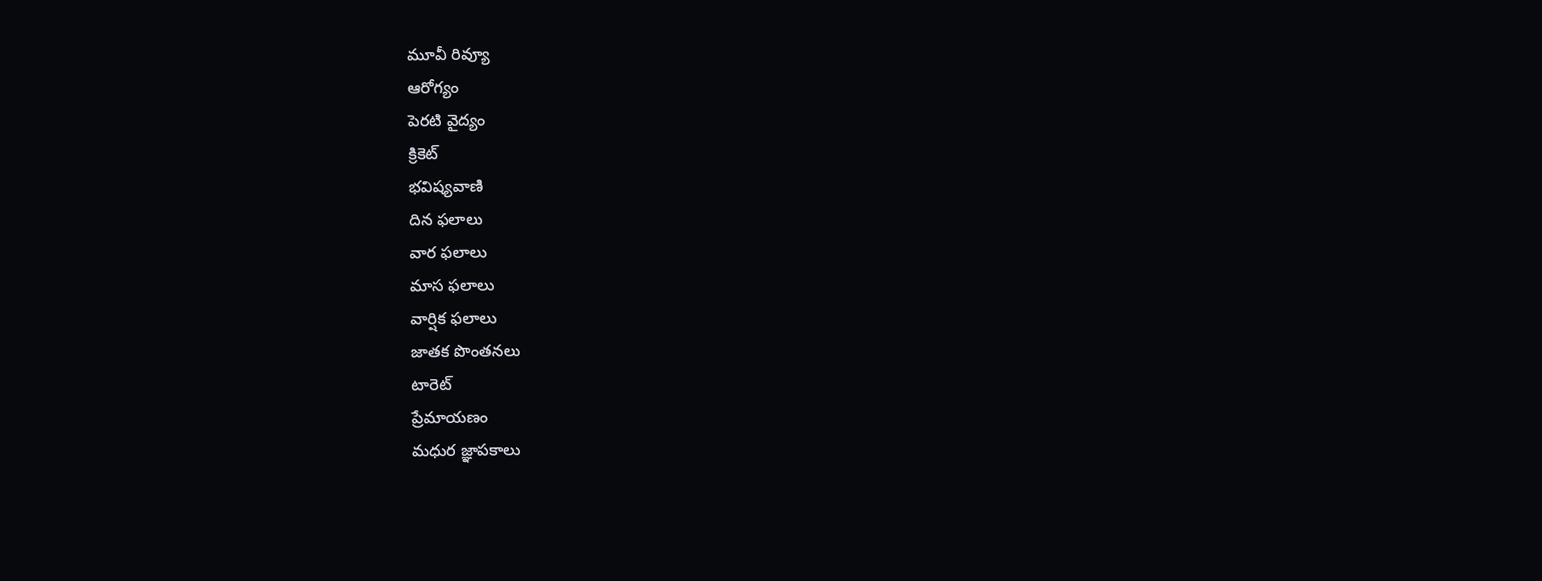మూవీ రివ్యూ
ఆరోగ్యం
పెరటి వైద్యం
క్రికెట్
భవిష్యవాణి
దిన ఫలాలు
వార ఫలాలు
మాస ఫలాలు
వార్షిక ఫలాలు
జాతక పొంతనలు
టారెట్
ప్రేమాయణం
మధుర జ్ఞాపకాలు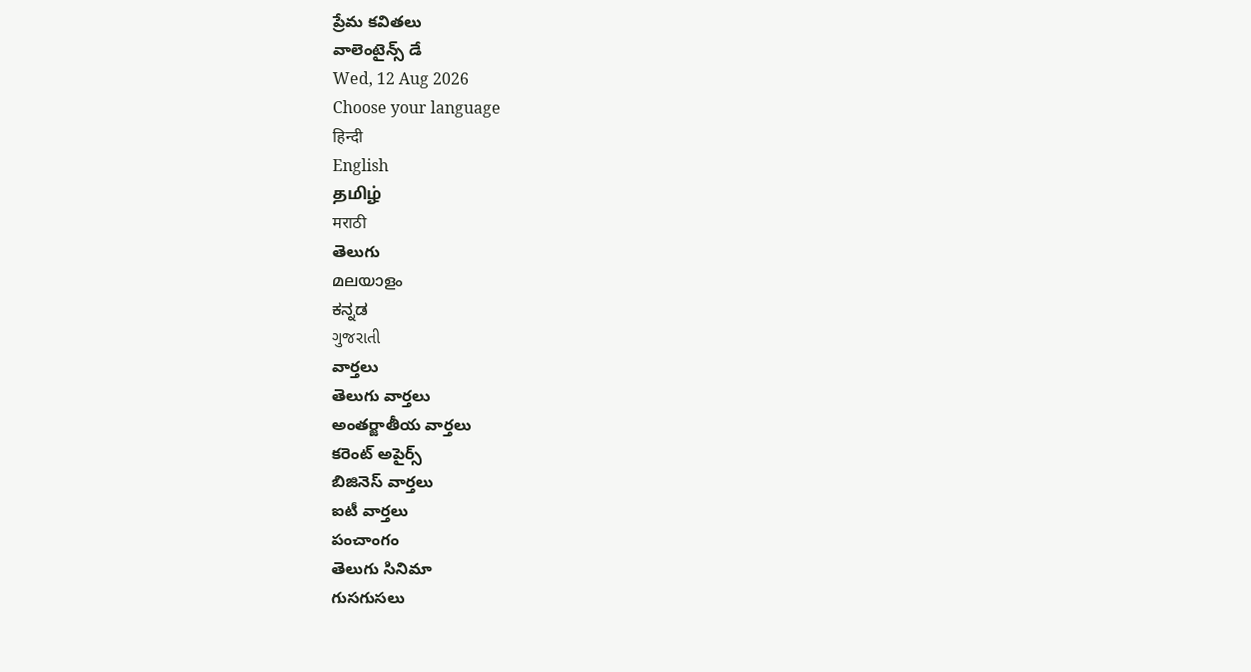ప్రేమ కవితలు
వాలెంటైన్స్ డే
Wed, 12 Aug 2026
Choose your language
हिन्दी
English
தமிழ்
मराठी
తెలుగు
മലയാളം
ಕನ್ನಡ
ગુજરાતી
వార్తలు
తెలుగు వార్తలు
అంతర్జాతీయ వార్తలు
కరెంట్ అపైర్స్
బిజినెస్ వార్తలు
ఐటీ వార్తలు
పంచాంగం
తెలుగు సినిమా
గుసగుసలు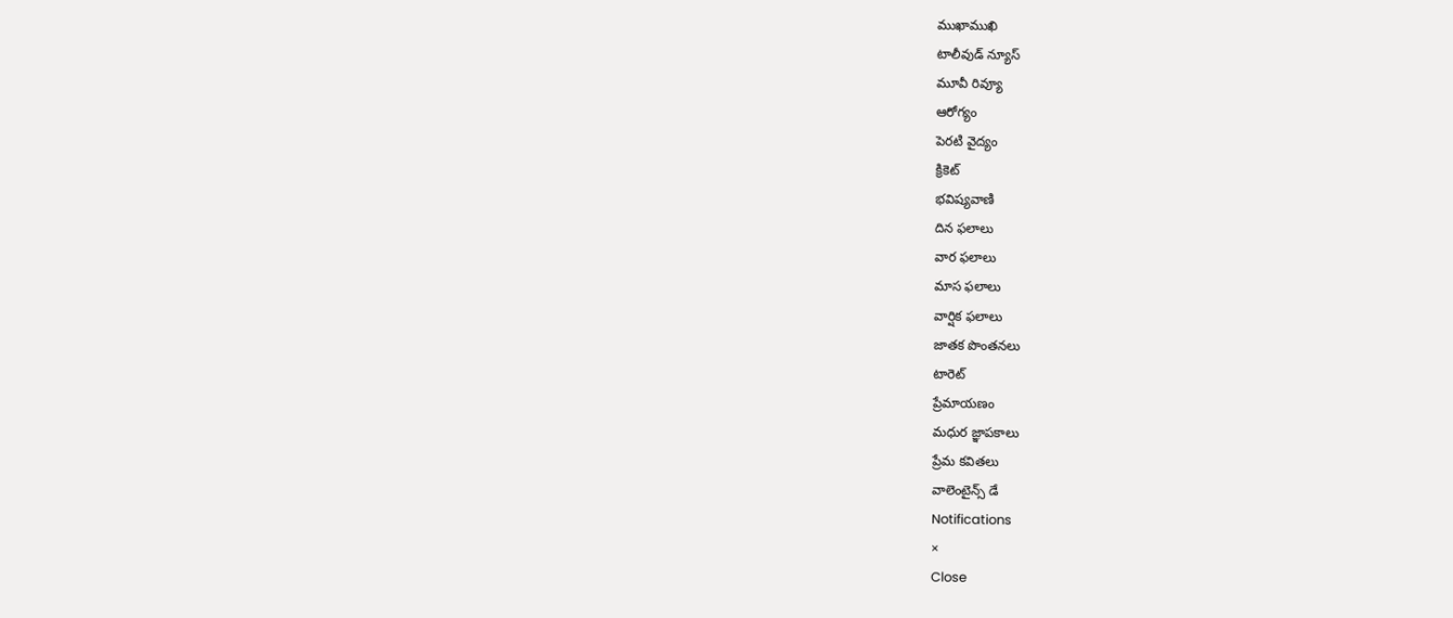ముఖాముఖి
టాలీవుడ్ న్యూస్
మూవీ రివ్యూ
ఆరోగ్యం
పెరటి వైద్యం
క్రికెట్
భవిష్యవాణి
దిన ఫలాలు
వార ఫలాలు
మాస ఫలాలు
వార్షిక ఫలాలు
జాతక పొంతనలు
టారెట్
ప్రేమాయణం
మధుర జ్ఞాపకాలు
ప్రేమ కవితలు
వాలెంటైన్స్ డే
Notifications
×
Close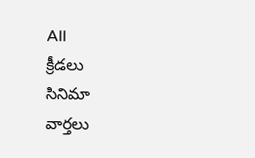All
క్రీడలు
సినిమా
వార్తలు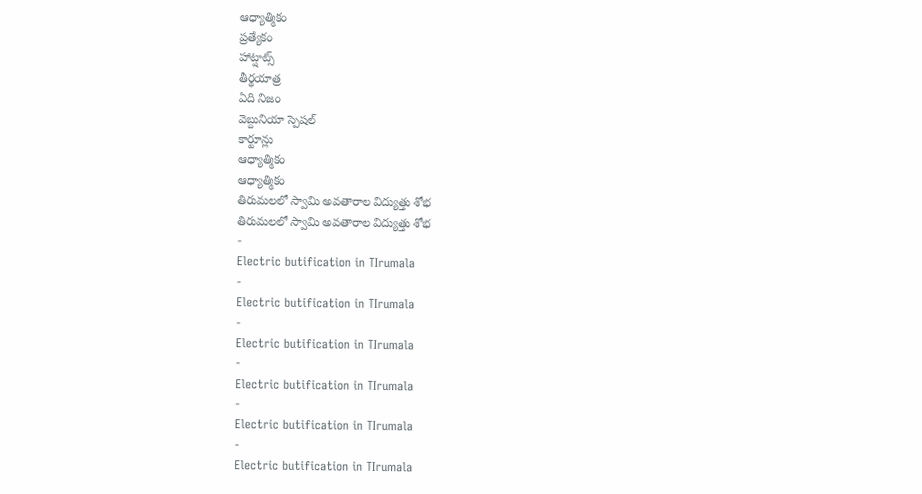ఆధ్యాత్మికం
ప్రత్యేకం
హాట్షాట్స్
తీర్థయాత్ర
ఏది నిజం
వెబ్దునియా స్పెషల్
కార్టూన్లు
ఆధ్యాత్మికం
ఆధ్యాత్మికం
తిరుమలలో స్వామి అవతారాల విద్యుత్తు శోభ
తిరుమలలో స్వామి అవతారాల విద్యుత్తు శోభ
-
Electric butification in TIrumala
-
Electric butification in TIrumala
-
Electric butification in TIrumala
-
Electric butification in TIrumala
-
Electric butification in TIrumala
-
Electric butification in TIrumala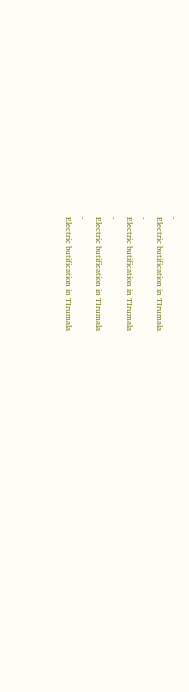-
Electric butification in TIrumala
-
Electric butification in TIrumala
-
Electric butification in TIrumala
-
Electric butification in TIrumala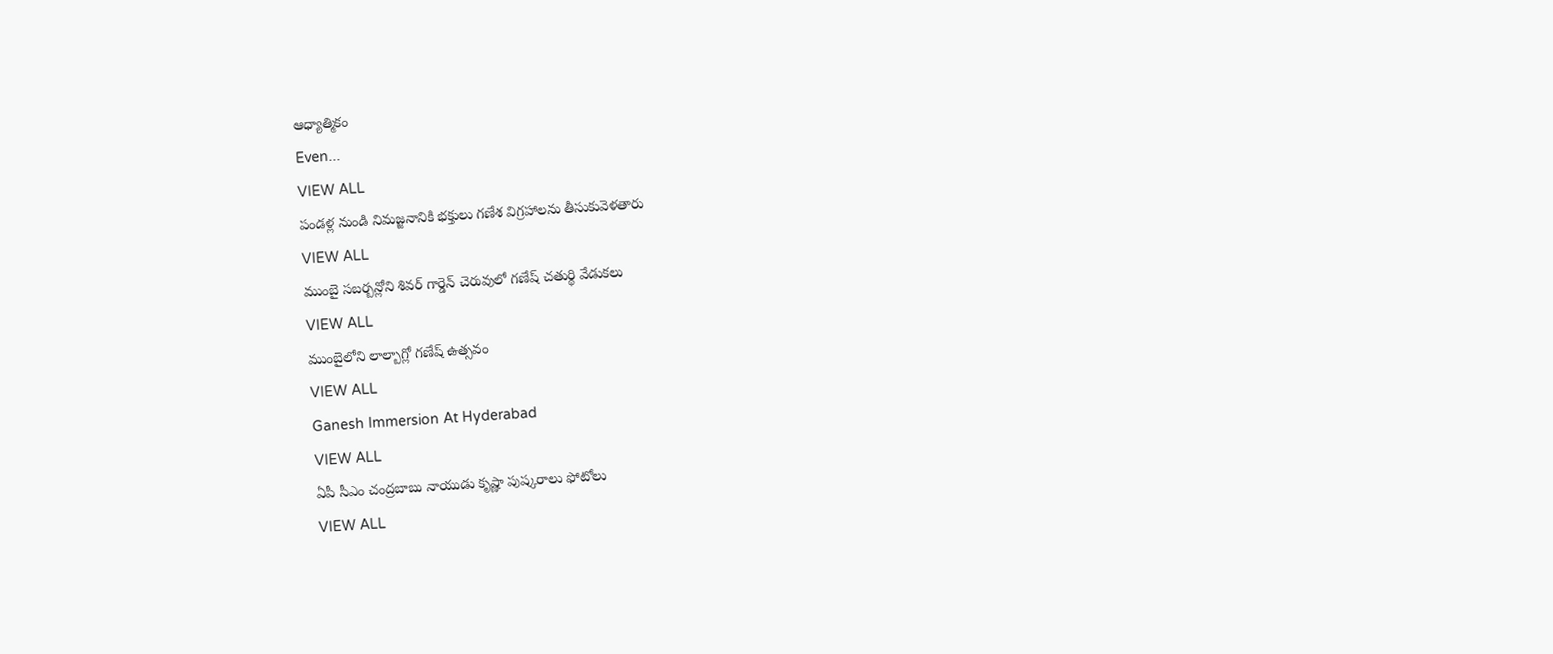ఆధ్యాత్మికం
Even...
VIEW ALL
పండళ్ల నుండి నిమజ్జనానికి భక్తులు గణేశ విగ్రహాలను తీసుకువెళతారు
VIEW ALL
ముంబై సబర్బన్లోని శివర్ గార్డెన్ చెరువులో గణేష్ చతుర్థి వేడుకలు
VIEW ALL
ముంబైలోని లాల్బాగ్లో గణేష్ ఉత్సవం
VIEW ALL
Ganesh Immersion At Hyderabad
VIEW ALL
ఏపీ సీఎం చంద్రబాబు నాయుడు కృష్ణా పుష్కరాలు ఫోటోలు
VIEW ALL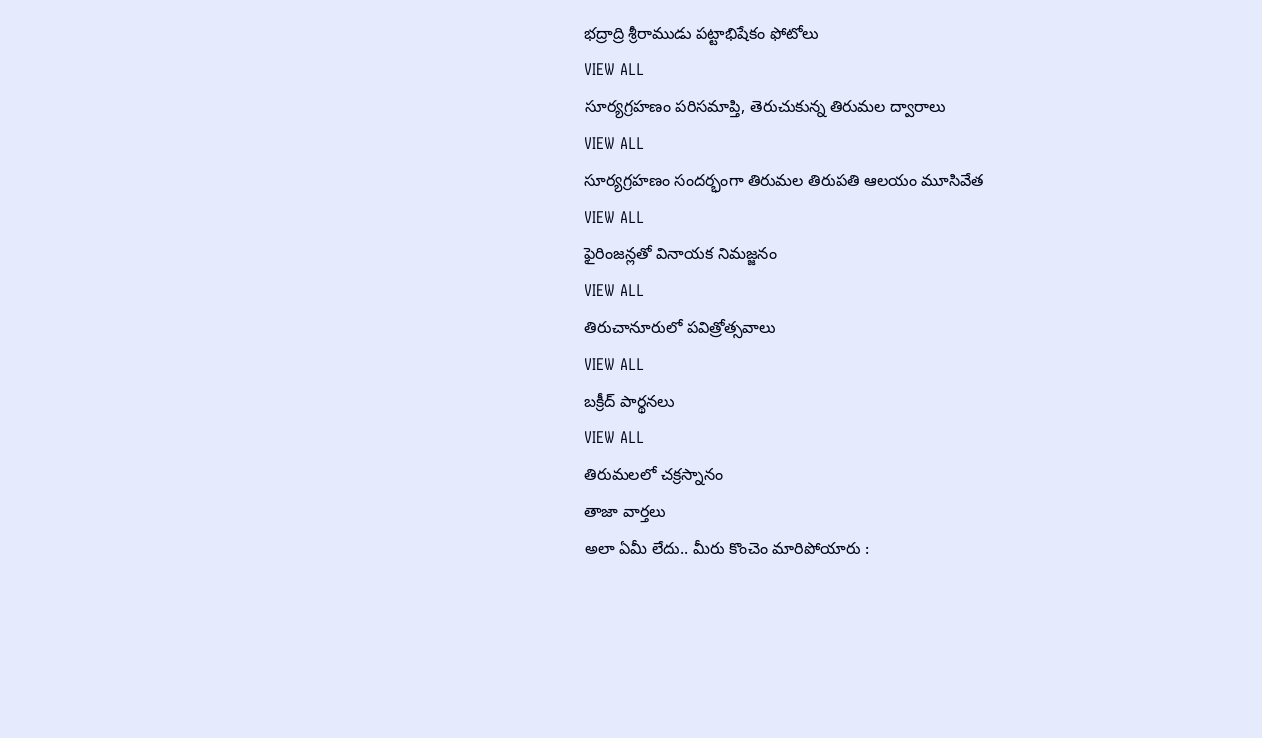భద్రాద్రి శ్రీరాముడు పట్టాభిషేకం ఫోటోలు
VIEW ALL
సూర్యగ్రహణం పరిసమాప్తి, తెరుచుకున్న తిరుమల ద్వారాలు
VIEW ALL
సూర్యగ్రహణం సందర్భంగా తిరుమల తిరుపతి ఆలయం మూసివేత
VIEW ALL
ఫైరింజన్లతో వినాయక నిమజ్జనం
VIEW ALL
తిరుచానూరులో పవిత్రోత్సవాలు
VIEW ALL
బక్రీద్ పార్థనలు
VIEW ALL
తిరుమలలో చక్రస్నానం
తాజా వార్తలు
అలా ఏమీ లేదు.. మీరు కొంచెం మారిపోయారు :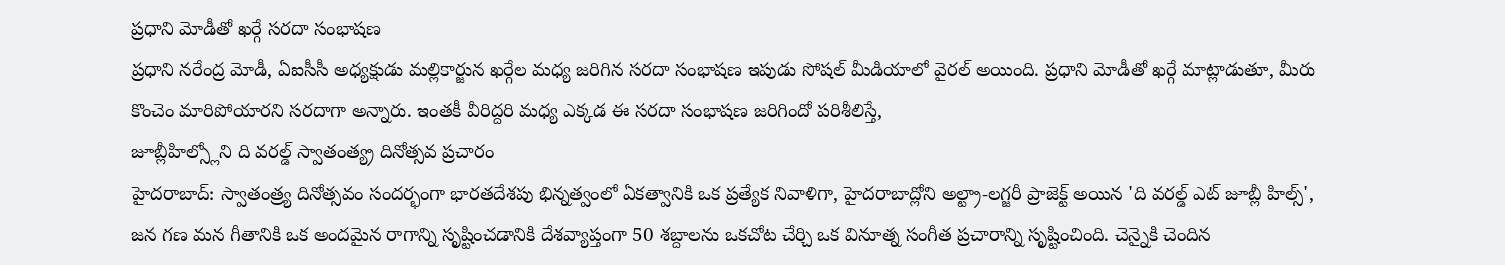ప్రధాని మోడీతో ఖర్గే సరదా సంభాషణ
ప్రధాని నరేంద్ర మోడీ, ఏఐసీసీ అధ్యక్షుడు మల్లికార్జున ఖర్గేల మధ్య జరిగిన సరదా సంభాషణ ఇపుడు సోషల్ మీడియాలో వైరల్ అయింది. ప్రధాని మోడీతో ఖర్గే మాట్లాడుతూ, మీరు కొంచెం మారిపోయారని సరదాగా అన్నారు. ఇంతకీ వీరిద్దరి మధ్య ఎక్కడ ఈ సరదా సంభాషణ జరిగిందో పరిశీలిస్తే,
జూబ్లీహిల్స్లోని ది వరల్డ్ స్వాతంత్య్ర దినోత్సవ ప్రచారం
హైదరాబాద్: స్వాతంత్ర్య దినోత్సవం సందర్భంగా భారతదేశపు భిన్నత్వంలో ఏకత్వానికి ఒక ప్రత్యేక నివాళిగా, హైదరాబాద్లోని అల్ట్రా-లగ్జరీ ప్రాజెక్ట్ అయిన 'ది వరల్డ్ ఎట్ జూబ్లీ హిల్స్', జన గణ మన గీతానికి ఒక అందమైన రాగాన్ని సృష్టించడానికి దేశవ్యాప్తంగా 50 శబ్దాలను ఒకచోట చేర్చి ఒక వినూత్న సంగీత ప్రచారాన్ని సృష్టించింది. చెన్నైకి చెందిన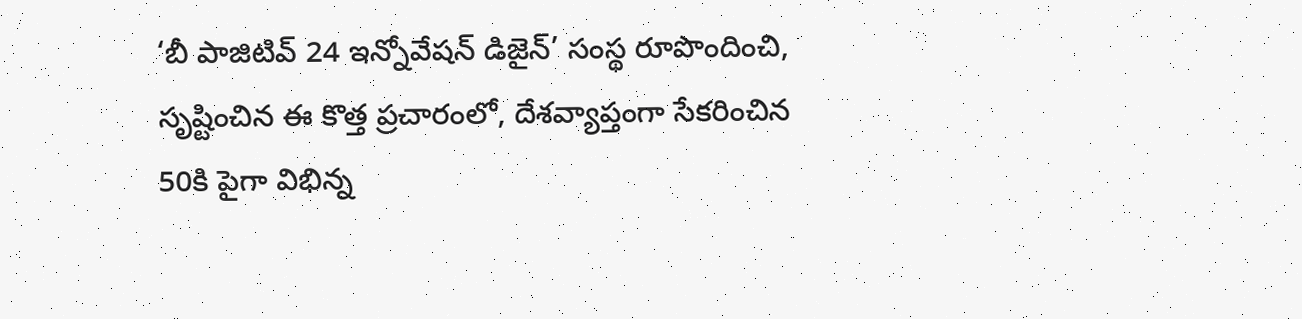‘బీ పాజిటివ్ 24 ఇన్నోవేషన్ డిజైన్’ సంస్థ రూపొందించి, సృష్టించిన ఈ కొత్త ప్రచారంలో, దేశవ్యాప్తంగా సేకరించిన 50కి పైగా విభిన్న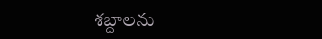శబ్దాలను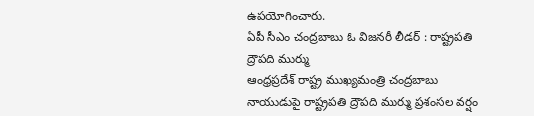ఉపయోగించారు.
ఏపీ సీఎం చంద్రబాబు ఓ విజనరీ లీడర్ : రాష్ట్రపతి ద్రౌపది ముర్ము
ఆంధ్రప్రదేశ్ రాష్ట్ర ముఖ్యమంత్రి చంద్రబాబు నాయుడుపై రాష్ట్రపతి ద్రౌపది ముర్ము ప్రశంసల వర్షం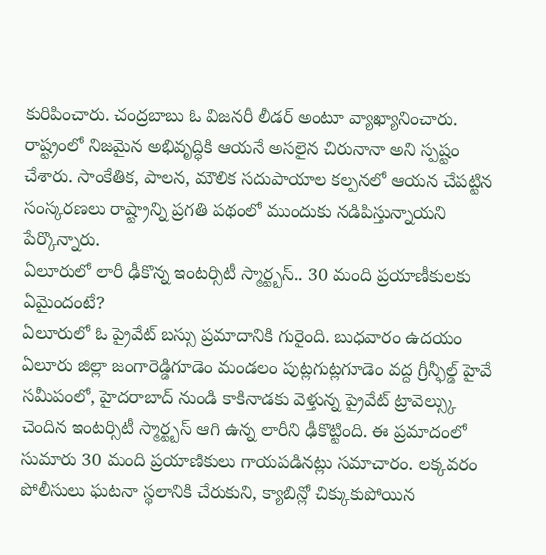కురిపించారు. చంద్రబాబు ఓ విజనరీ లీడర్ అంటూ వ్యాఖ్యానించారు. రాష్ట్రంలో నిజమైన అభివృద్ధికి ఆయనే అసలైన చిరునానా అని స్పష్టం చేశారు. సాంకేతిక, పాలన, మౌలిక సదుపాయాల కల్పనలో ఆయన చేపట్టిన సంస్కరణలు రాష్ట్రాన్ని ప్రగతి పథంలో ముందుకు నడిపిస్తున్నాయని పేర్కొన్నారు.
ఏలూరులో లారీ ఢీకొన్న ఇంటర్సిటీ స్మార్ట్బస్.. 30 మంది ప్రయాణీకులకు ఏమైందంటే?
ఏలూరులో ఓ ప్రైవేట్ బస్సు ప్రమాదానికి గురైంది. బుధవారం ఉదయం ఏలూరు జిల్లా జంగారెడ్డిగూడెం మండలం పుట్లగుట్లగూడెం వద్ద గ్రీన్ఫీల్డ్ హైవే సమీపంలో, హైదరాబాద్ నుండి కాకినాడకు వెళ్తున్న ప్రైవేట్ ట్రావెల్స్కు చెందిన ఇంటర్సిటీ స్మార్ట్బస్ ఆగి ఉన్న లారీని ఢీకొట్టింది. ఈ ప్రమాదంలో సుమారు 30 మంది ప్రయాణికులు గాయపడినట్లు సమాచారం. లక్కవరం పోలీసులు ఘటనా స్థలానికి చేరుకుని, క్యాబిన్లో చిక్కుకుపోయిన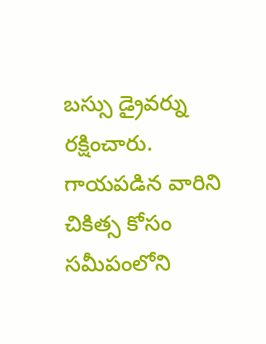బస్సు డ్రైవర్ను రక్షించారు. గాయపడిన వారిని చికిత్స కోసం సమీపంలోని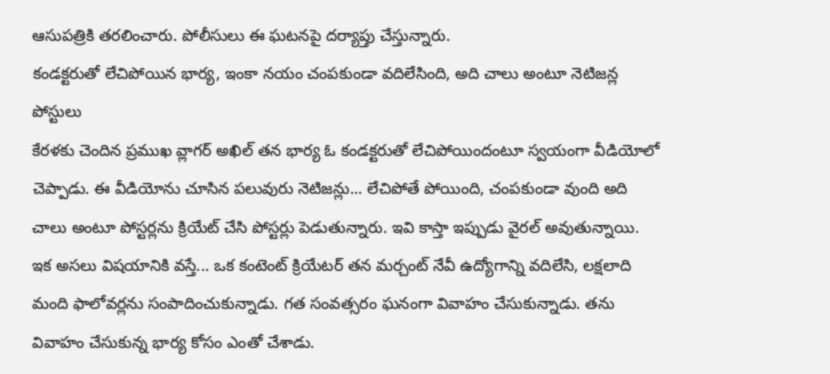ఆసుపత్రికి తరలించారు. పోలీసులు ఈ ఘటనపై దర్యాప్తు చేస్తున్నారు.
కండక్టరుతో లేచిపోయిన భార్య, ఇంకా నయం చంపకుండా వదిలేసింది, అది చాలు అంటూ నెటిజన్ల పోస్టులు
కేరళకు చెందిన ప్రముఖ వ్లాగర్ అఖిల్ తన భార్య ఓ కండక్టరుతో లేచిపోయిందంటూ స్వయంగా వీడియోలో చెప్పాడు. ఈ వీడియోను చూసిన పలువురు నెటిజన్లు... లేచిపోతే పోయింది, చంపకుండా వుంది అది చాలు అంటూ పోస్టర్లను క్రియేట్ చేసి పోస్టర్లు పెడుతున్నారు. ఇవి కాస్తా ఇప్పుడు వైరల్ అవుతున్నాయి. ఇక అసలు విషయానికి వస్తే... ఒక కంటెంట్ క్రియేటర్ తన మర్చంట్ నేవీ ఉద్యోగాన్ని వదిలేసి, లక్షలాది మంది ఫాలోవర్లను సంపాదించుకున్నాడు. గత సంవత్సరం ఘనంగా వివాహం చేసుకున్నాడు. తను వివాహం చేసుకున్న భార్య కోసం ఎంతో చేశాడు.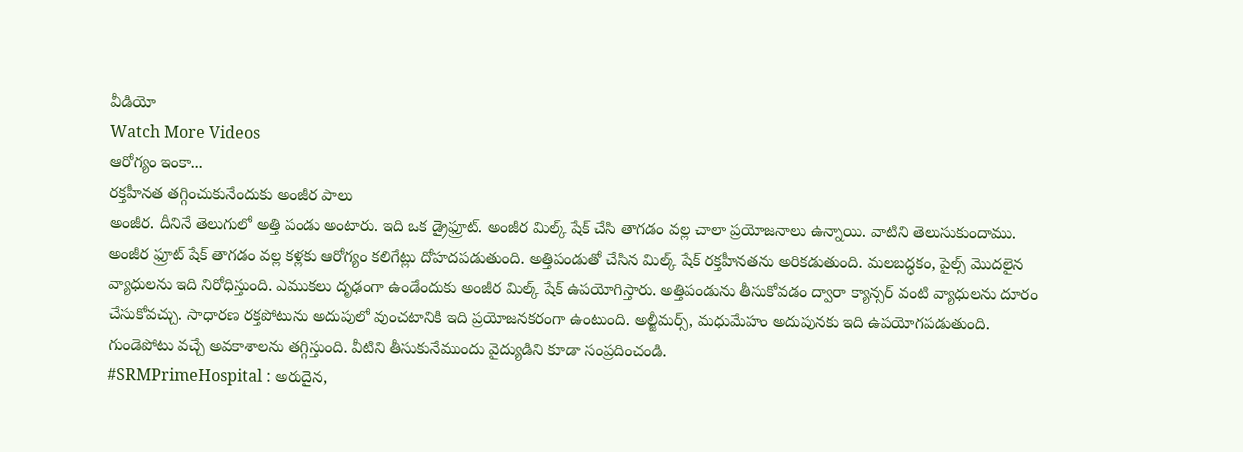వీడియో
Watch More Videos
ఆరోగ్యం ఇంకా...
రక్తహీనత తగ్గించుకునేందుకు అంజీర పాలు
అంజీర. దీనినే తెలుగులో అత్తి పండు అంటారు. ఇది ఒక డ్రైఫ్రూట్. అంజీర మిల్క్ షేక్ చేసి తాగడం వల్ల చాలా ప్రయోజనాలు ఉన్నాయి. వాటిని తెలుసుకుందాము. అంజీర ఫ్రూట్ షేక్ తాగడం వల్ల కళ్లకు ఆరోగ్యం కలిగేట్లు దోహదపడుతుంది. అత్తిపండుతో చేసిన మిల్క్ షేక్ రక్తహీనతను అరికడుతుంది. మలబద్ధకం, పైల్స్ మొదలైన వ్యాధులను ఇది నిరోధిస్తుంది. ఎముకలు దృఢంగా ఉండేందుకు అంజీర మిల్క్ షేక్ ఉపయోగిస్తారు. అత్తిపండును తీసుకోవడం ద్వారా క్యాన్సర్ వంటి వ్యాధులను దూరం చేసుకోవచ్చు. సాధారణ రక్తపోటును అదుపులో వుంచటానికి ఇది ప్రయోజనకరంగా ఉంటుంది. అల్జీమర్స్, మధుమేహం అదుపునకు ఇది ఉపయోగపడుతుంది. గుండెపోటు వచ్చే అవకాశాలను తగ్గిస్తుంది. వీటిని తీసుకునేముందు వైద్యుడిని కూడా సంప్రదించండి.
#SRMPrimeHospital : అరుదైన,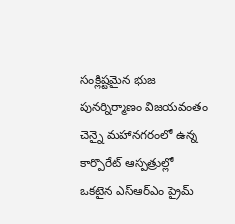సంక్లిష్టమైన భుజ పునర్నిర్మాణం విజయవంతం
చెన్నై మహానగరంలో ఉన్న కార్పొరేట్ ఆస్పత్రుల్లో ఒకటైన ఎస్ఆర్ఎం ప్రైమ్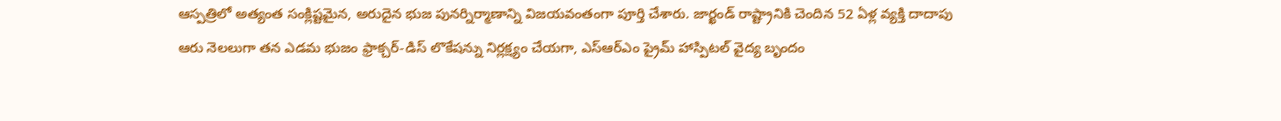ఆస్పత్రిలో అత్యంత సంక్లిష్టమైన, అరుదైన భుజ పునర్నిర్మాణాన్ని విజయవంతంగా పూర్తి చేశారు. జార్ఖండ్ రాష్ట్రానికి చెందిన 52 ఏళ్ల వ్యక్తి దాదాపు ఆరు నెలలుగా తన ఎడమ భుజం ఫ్రాక్చర్-డిస్ లొకేషన్ను నిర్లక్ష్యం చేయగా, ఎస్ఆర్ఎం ప్రైమ్ హాస్పిటల్ వైద్య బృందం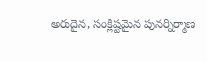అరుదైన, సంక్లిష్టమైన పునర్నిర్మాణ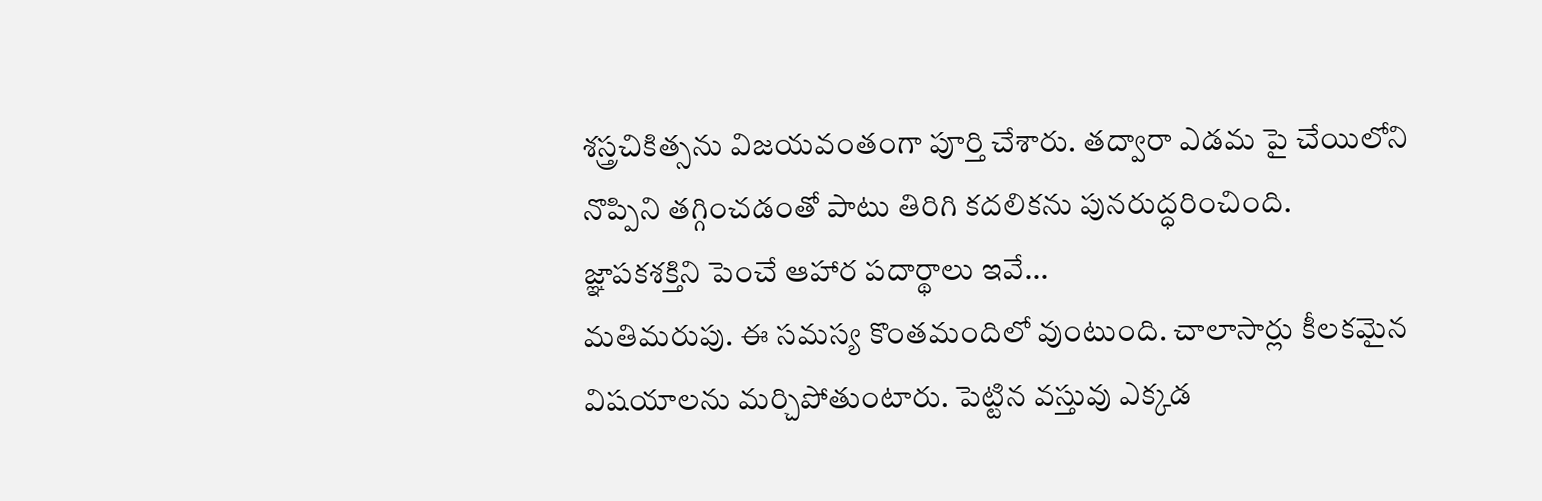శస్త్రచికిత్సను విజయవంతంగా పూర్తి చేశారు. తద్వారా ఎడమ పై చేయిలోని నొప్పిని తగ్గించడంతో పాటు తిరిగి కదలికను పునరుద్ధరించింది.
జ్ఞాపకశక్తిని పెంచే ఆహార పదార్థాలు ఇవే...
మతిమరుపు. ఈ సమస్య కొంతమందిలో వుంటుంది. చాలాసార్లు కీలకమైన విషయాలను మర్చిపోతుంటారు. పెట్టిన వస్తువు ఎక్కడ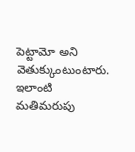పెట్టామో అని వెతుక్కుంటుంటారు. ఇలాంటి మతిమరుపు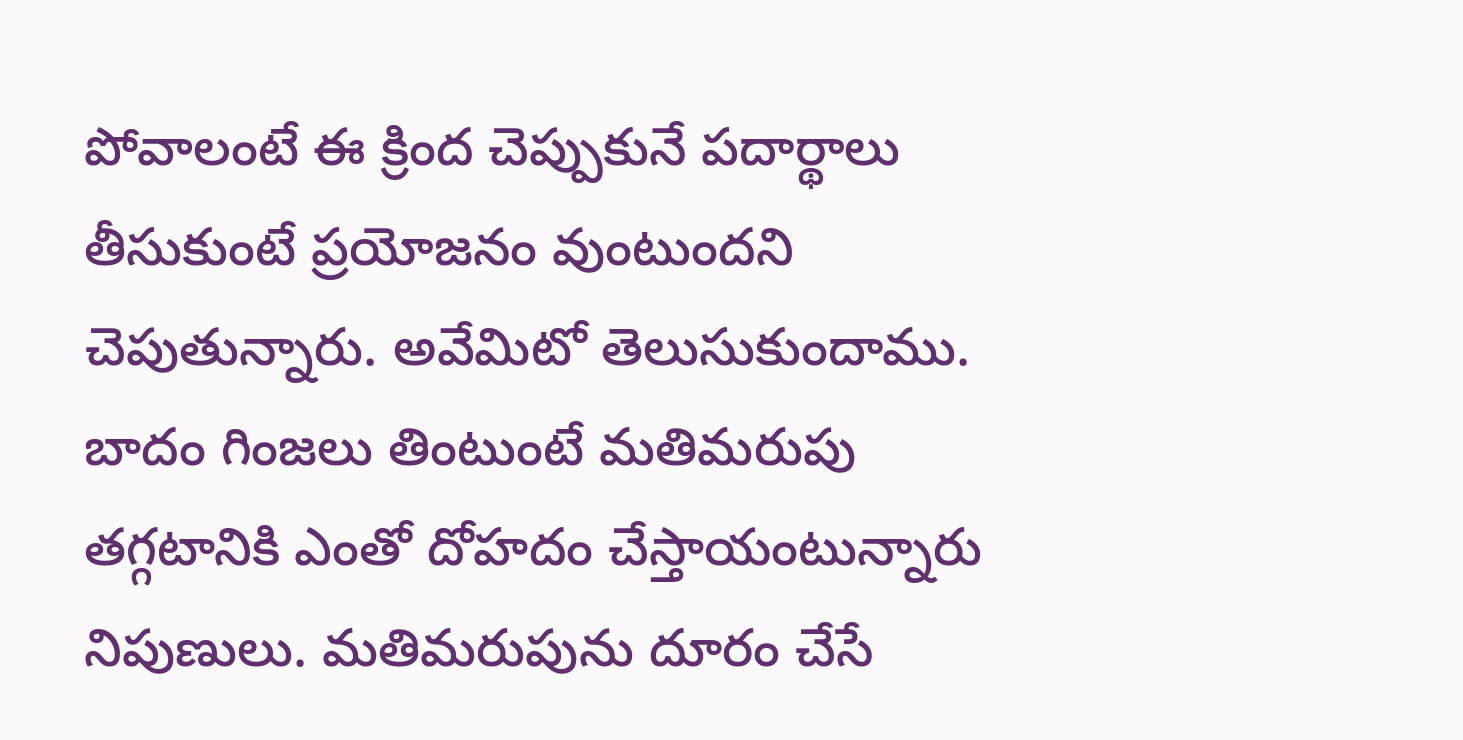పోవాలంటే ఈ క్రింద చెప్పుకునే పదార్థాలు తీసుకుంటే ప్రయోజనం వుంటుందని చెపుతున్నారు. అవేమిటో తెలుసుకుందాము. బాదం గింజలు తింటుంటే మతిమరుపు తగ్గటానికి ఎంతో దోహదం చేస్తాయంటున్నారు నిపుణులు. మతిమరుపును దూరం చేసే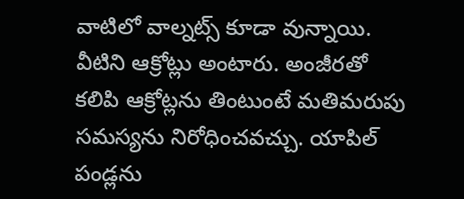వాటిలో వాల్నట్స్ కూడా వున్నాయి. వీటిని ఆక్రోట్లు అంటారు. అంజీరతో కలిపి ఆక్రోట్లను తింటుంటే మతిమరుపు సమస్యను నిరోధించవచ్చు. యాపిల్ పండ్లను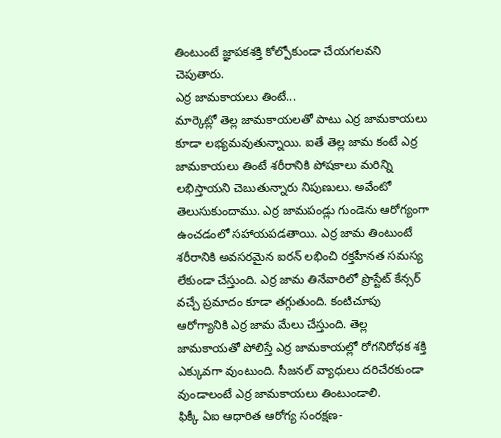తింటుంటే జ్ఞాపకశక్తి కోల్పోకుండా చేయగలవని చెపుతారు.
ఎర్ర జామకాయలు తింటే...
మార్కెట్లో తెల్ల జామకాయలతో పాటు ఎర్ర జామకాయలు కూడా లభ్యమవుతున్నాయి. ఐతే తెల్ల జామ కంటే ఎర్ర జామకాయలు తింటే శరీరానికి పోషకాలు మరిన్ని లభిస్తాయని చెబుతున్నారు నిపుణులు. అవేంటో తెలుసుకుందాము. ఎర్ర జామపండ్లు గుండెను ఆరోగ్యంగా ఉంచడంలో సహాయపడతాయి. ఎర్ర జామ తింటుంటే శరీరానికి అవసరమైన ఐరన్ లభించి రక్తహీనత సమస్య లేకుండా చేస్తుంది. ఎర్ర జామ తినేవారిలో ప్రొస్టేట్ కేన్సర్ వచ్చే ప్రమాదం కూడా తగ్గుతుంది. కంటిచూపు ఆరోగ్యానికి ఎర్ర జామ మేలు చేస్తుంది. తెల్ల జామకాయతో పోలిస్తే ఎర్ర జామకాయల్లో రోగనిరోధక శక్తి ఎక్కువగా వుంటుంది. సీజనల్ వ్యాధులు దరిచేరకుండా వుండాలంటే ఎర్ర జామకాయలు తింటుండాలి.
ఫిక్కీ ఏఐ ఆధారిత ఆరోగ్య సంరక్షణ-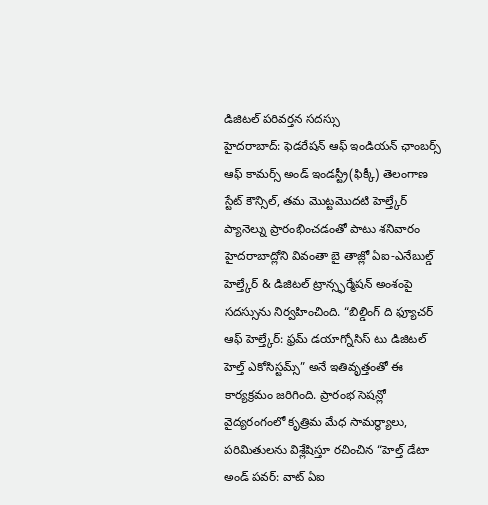డిజిటల్ పరివర్తన సదస్సు
హైదరాబాద్: ఫెడరేషన్ ఆఫ్ ఇండియన్ ఛాంబర్స్ ఆఫ్ కామర్స్ అండ్ ఇండస్ట్రీ(ఫిక్కీ) తెలంగాణ స్టేట్ కౌన్సిల్, తమ మొట్టమొదటి హెల్త్కేర్ ప్యానెల్ను ప్రారంభించడంతో పాటు శనివారం హైదరాబాద్లోని వివంతా బై తాజ్లో ఏఐ-ఎనేబుల్డ్ హెల్త్కేర్ & డిజిటల్ ట్రాన్స్ఫర్మేషన్ అంశంపై సదస్సును నిర్వహించింది. “బిల్డింగ్ ది ఫ్యూచర్ ఆఫ్ హెల్త్కేర్: ఫ్రమ్ డయాగ్నోసిస్ టు డిజిటల్ హెల్త్ ఎకోసిస్టమ్స్” అనే ఇతివృత్తంతో ఈ కార్యక్రమం జరిగింది. ప్రారంభ సెషన్లో వైద్యరంగంలో కృత్రిమ మేధ సామర్థ్యాలు, పరిమితులను విశ్లేషిస్తూ రచించిన “హెల్త్ డేటా అండ్ పవర్: వాట్ ఏఐ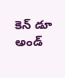కెన్ డూ అండ్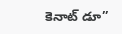కెనాట్ డూ”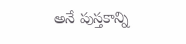అనే పుస్తకాన్ని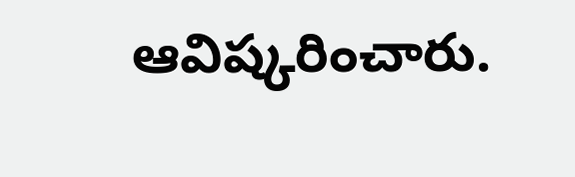ఆవిష్కరించారు.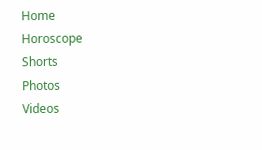Home
Horoscope
Shorts
Photos
Videos